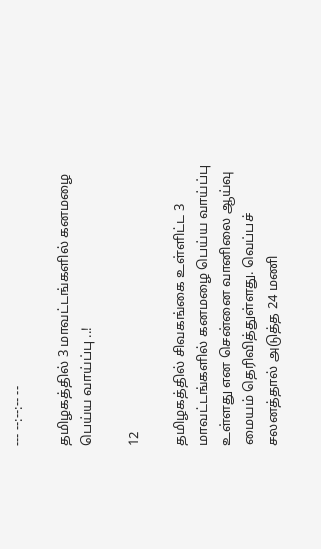--- --:--:-- --

தமிழகத்தில் 3 மாவட்டங்களில் கனமழை பெய்ய வாய்ப்பு ..!

12

தமிழகத்தில் சிவகங்கை உள்ளிட்ட 3 மாவட்டங்களில் கனமழை பெய்ய வாய்ப்பு உள்ளது என சென்னை வானிலை ஆய்வு மையம் தெரிவித்துள்ளது. வெப்பச் சலனத்தால் அடுத்த 24 மணி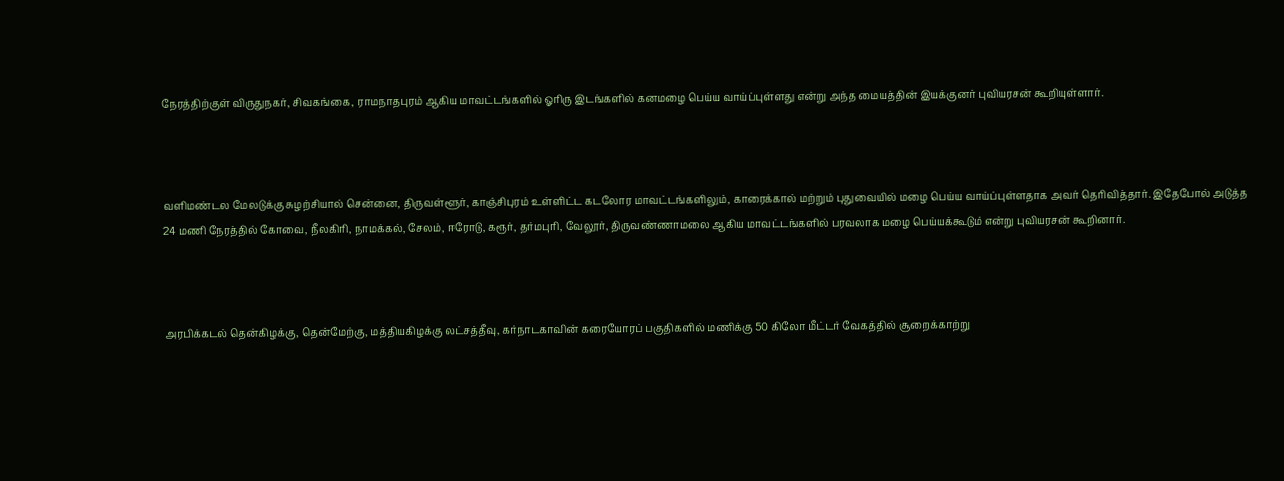நேரத்திற்குள் விருதுநகர், சிவகங்கை, ராமநாதபுரம் ஆகிய மாவட்டங்களில் ஓரிரு இடங்களில் கனமழை பெய்ய வாய்ப்புள்ளது என்று அந்த மையத்தின் இயக்குனர் புவியரசன் கூறியுள்ளார்.



வளிமண்டல மேலடுக்கு சுழற்சியால் சென்னை, திருவள்ளூர், காஞ்சிபுரம் உள்ளிட்ட கடலோர மாவட்டங்களிலும், காரைக்கால் மற்றும் புதுவையில் மழை பெய்ய வாய்ப்புள்ளதாக அவர் தெரிவித்தார். இதேபோல் அடுத்த 24 மணி நேரத்தில் கோவை, நீலகிரி, நாமக்கல், சேலம், ஈரோடு, கரூர், தர்மபுரி, வேலூர், திருவண்ணாமலை ஆகிய மாவட்டங்களில் பரவலாக மழை பெய்யக்கூடும் என்று புவியரசன் கூறினார்.



அரபிக்கடல் தென்கிழக்கு, தென்மேற்கு, மத்தியகிழக்கு லட்சத்தீவு, கர்நாடகாவின் கரையோரப் பகுதிகளில் மணிக்கு 50 கிலோ மீட்டர் வேகத்தில் சூறைக்காற்று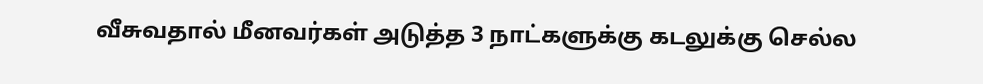வீசுவதால் மீனவர்கள் அடுத்த 3 நாட்களுக்கு கடலுக்கு செல்ல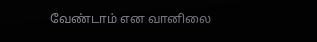வேண்டாம் என வானிலை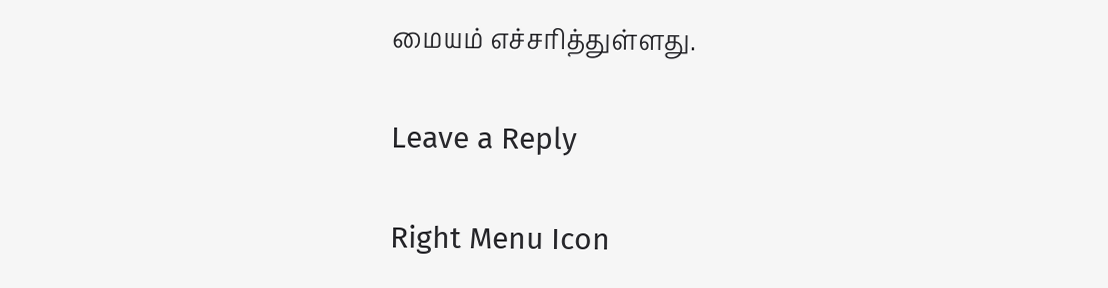மையம் எச்சரித்துள்ளது.

Leave a Reply

Right Menu Icon